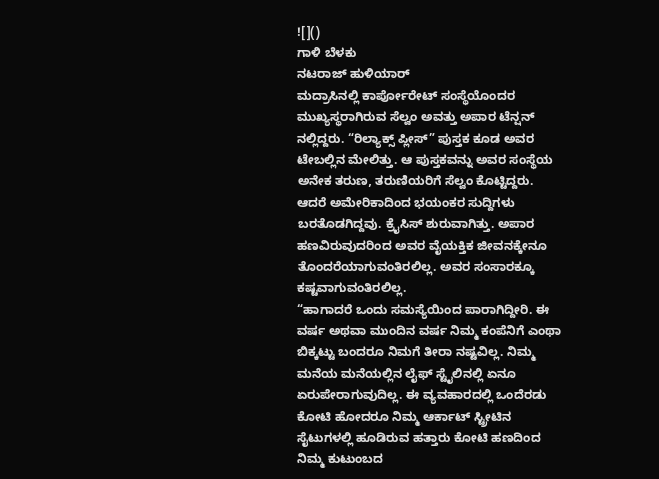![]()
ಗಾಳಿ ಬೆಳಕು
ನಟರಾಜ್ ಹುಳಿಯಾರ್
ಮದ್ರಾಸಿನಲ್ಲಿ ಕಾರ್ಪೋರೇಟ್ ಸಂಸ್ಥೆಯೊಂದರ ಮುಖ್ಯಸ್ಥರಾಗಿರುವ ಸೆಲ್ವಂ ಅವತ್ತು ಅಪಾರ ಟೆನ್ಷನ್ ನಲ್ಲಿದ್ದರು. “ರಿಲ್ಯಾಕ್ಸ್ ಪ್ಲೀಸ್” ಪುಸ್ತಕ ಕೂಡ ಅವರ ಟೇಬಲ್ಲಿನ ಮೇಲಿತ್ತು. ಆ ಪುಸ್ತಕವನ್ನು ಅವರ ಸಂಸ್ಥೆಯ ಅನೇಕ ತರುಣ, ತರುಣಿಯರಿಗೆ ಸೆಲ್ವಂ ಕೊಟ್ಟಿದ್ದರು.
ಆದರೆ ಅಮೇರಿಕಾದಿಂದ ಭಯಂಕರ ಸುದ್ದಿಗಳು ಬರತೊಡಗಿದ್ದವು. ಕ್ರೈಸಿಸ್ ಶುರುವಾಗಿತ್ತು. ಅಪಾರ ಹಣವಿರುವುದರಿಂದ ಅವರ ವೈಯಕ್ತಿಕ ಜೀವನಕ್ಕೇನೂ ತೊಂದರೆಯಾಗುವಂತಿರಲಿಲ್ಲ. ಅವರ ಸಂಸಾರಕ್ಕೂ ಕಷ್ಟವಾಗುವಂತಿರಲಿಲ್ಲ.
“ಹಾಗಾದರೆ ಒಂದು ಸಮಸ್ಯೆಯಿಂದ ಪಾರಾಗಿದ್ದೀರಿ. ಈ ವರ್ಷ ಅಥವಾ ಮುಂದಿನ ವರ್ಷ ನಿಮ್ಮ ಕಂಪೆನಿಗೆ ಎಂಥಾ ಬಿಕ್ಕಟ್ಟು ಬಂದರೂ ನಿಮಗೆ ತೀರಾ ನಷ್ಟವಿಲ್ಲ. ನಿಮ್ಮ ಮನೆಯ ಮನೆಯಲ್ಲಿನ ಲೈಫ್ ಸ್ಟೈಲಿನಲ್ಲಿ ಏನೂ ಏರುಪೇರಾಗುವುದಿಲ್ಲ. ಈ ವ್ಯವಹಾರದಲ್ಲಿ ಒಂದೆರಡು ಕೋಟಿ ಹೋದರೂ ನಿಮ್ಮ ಆರ್ಕಾಟ್ ಸ್ಟ್ರೀಟಿನ ಸೈಟುಗಳಲ್ಲಿ ಹೂಡಿರುವ ಹತ್ತಾರು ಕೋಟಿ ಹಣದಿಂದ ನಿಮ್ಮ ಕುಟುಂಬದ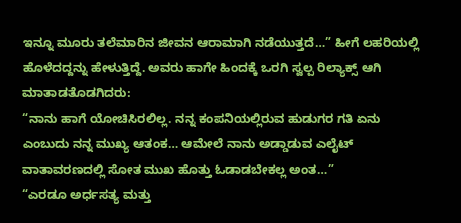ಇನ್ನೂ ಮೂರು ತಲೆಮಾರಿನ ಜೀವನ ಆರಾಮಾಗಿ ನಡೆಯುತ್ತದೆ…” ಹೀಗೆ ಲಹರಿಯಲ್ಲಿ ಹೊಳೆದದ್ದನ್ನು ಹೇಳುತ್ತಿದ್ದೆ. ಅವರು ಹಾಗೇ ಹಿಂದಕ್ಕೆ ಒರಗಿ ಸ್ವಲ್ಪ ರಿಲ್ಯಾಕ್ಸ್ ಆಗಿ ಮಾತಾಡತೊಡಗಿದರು:
“ನಾನು ಹಾಗೆ ಯೋಚಿಸಿರಲಿಲ್ಲ. ನನ್ನ ಕಂಪನಿಯಲ್ಲಿರುವ ಹುಡುಗರ ಗತಿ ಏನು ಎಂಬುದು ನನ್ನ ಮುಖ್ಯ ಆತಂಕ… ಆಮೇಲೆ ನಾನು ಅಡ್ಡಾಡುವ ಎಲೈಟ್ ವಾತಾವರಣದಲ್ಲಿ ಸೋತ ಮುಖ ಹೊತ್ತು ಓಡಾಡಬೇಕಲ್ಲ ಅಂತ…”
“ಎರಡೂ ಅರ್ಧಸತ್ಯ ಮತ್ತು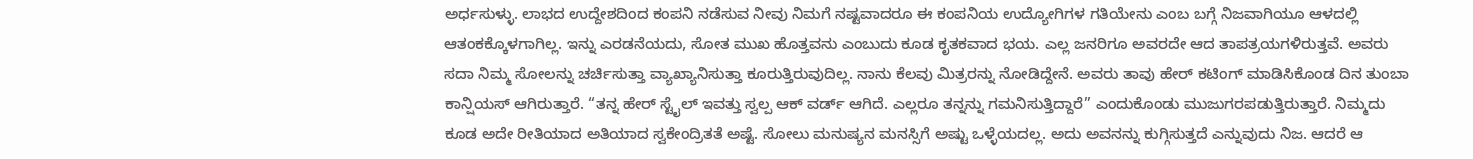ಅರ್ಧಸುಳ್ಳು. ಲಾಭದ ಉದ್ದೇಶದಿಂದ ಕಂಪನಿ ನಡೆಸುವ ನೀವು ನಿಮಗೆ ನಷ್ಟವಾದರೂ ಈ ಕಂಪನಿಯ ಉದ್ಯೋಗಿಗಳ ಗತಿಯೇನು ಎಂಬ ಬಗ್ಗೆ ನಿಜವಾಗಿಯೂ ಆಳದಲ್ಲಿ ಆತಂಕಕ್ಕೊಳಗಾಗಿಲ್ಲ. ಇನ್ನು ಎರಡನೆಯದು, ಸೋತ ಮುಖ ಹೊತ್ತವನು ಎಂಬುದು ಕೂಡ ಕೃತಕವಾದ ಭಯ. ಎಲ್ಲ ಜನರಿಗೂ ಅವರದೇ ಆದ ತಾಪತ್ರಯಗಳಿರುತ್ತವೆ. ಅವರು ಸದಾ ನಿಮ್ಮ ಸೋಲನ್ನು ಚರ್ಚಿಸುತ್ತಾ ವ್ಯಾಖ್ಯಾನಿಸುತ್ತಾ ಕೂರುತ್ತಿರುವುದಿಲ್ಲ. ನಾನು ಕೆಲವು ಮಿತ್ರರನ್ನು ನೋಡಿದ್ದೇನೆ. ಅವರು ತಾವು ಹೇರ್ ಕಟಿಂಗ್ ಮಾಡಿಸಿಕೊಂಡ ದಿನ ತುಂಬಾ ಕಾನ್ಷಿಯಸ್ ಆಗಿರುತ್ತಾರೆ. “ತನ್ನ ಹೇರ್ ಸ್ಟೈಲ್ ಇವತ್ತು ಸ್ವಲ್ಪ ಆಕ್ ವರ್ಡ್ ಆಗಿದೆ. ಎಲ್ಲರೂ ತನ್ನನ್ನು ಗಮನಿಸುತ್ತಿದ್ದಾರೆ” ಎಂದುಕೊಂಡು ಮುಜುಗರಪಡುತ್ತಿರುತ್ತಾರೆ. ನಿಮ್ಮದು ಕೂಡ ಅದೇ ರೀತಿಯಾದ ಅತಿಯಾದ ಸ್ವಕೇಂದ್ರಿತತೆ ಅಷ್ಟೆ. ಸೋಲು ಮನುಷ್ಯನ ಮನಸ್ಸಿಗೆ ಅಷ್ಟು ಒಳ್ಳೆಯದಲ್ಲ. ಅದು ಅವನನ್ನು ಕುಗ್ಗಿಸುತ್ತದೆ ಎನ್ನುವುದು ನಿಜ. ಆದರೆ ಆ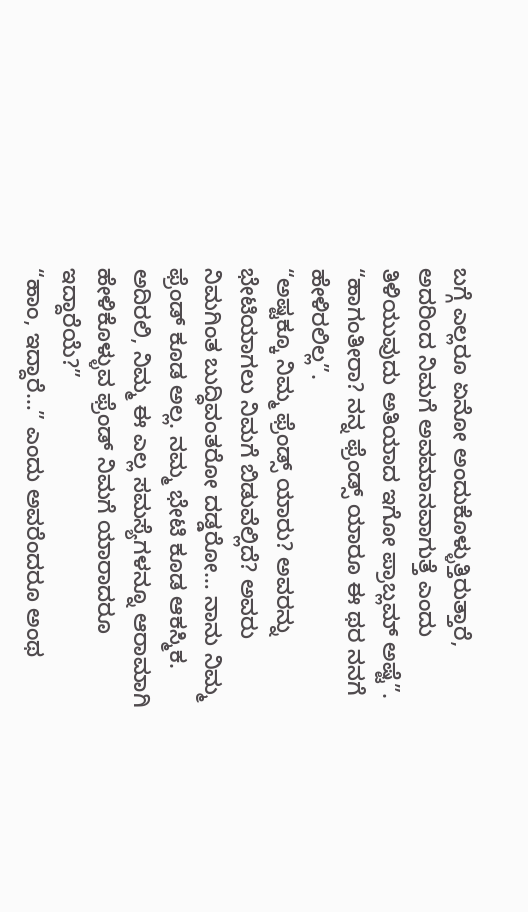ಬಗ್ಗೆ ಎಲ್ಲರೂ ಏನೋ ಅಂದುಕೊಳ್ಳುತ್ತಿರುತ್ತಾರೆ, ಅದರಿಂದ ನಿಮಗೆ ಅವಮಾನವಾಗುತ್ತೆ ಎಂದು ತಿಳಿಯುವುದು ಅತಿಯಾದ ಇಗೋ ಪ್ರಾಬ್ಲಮ್ ಅಷ್ಟೆ”.
“ಹಾಗಂತೀರಾ? ನನ್ನ ಫ್ರೆಂಡ್ಸ್ ಯಾರೂ ಈ ಥರ ನನಗೆ ಹೇಳಿರಲಿಲ್ಲ”.
“ಅಷ್ಟಕ್ಕೂ ನಿಮ್ಮ ಫ್ರೆಂಡ್ಸ್ ಯಾರು? ಅವರನ್ನು ಭೇಟಿಯಾಗಲು ನಿಮಗೆ ಬಿಡುವೆಲ್ಲಿದೆ? ಅವರು ನಿಮಗಿಂತ ಬುದ್ಧಿವಂತರೋ ದಡ್ಡರೋ… ನಾನು ನಿಮ್ಮ ಫ್ರೆಂಡ್ ಕೂಡ ಅಲ್ಲ. ನಮ್ಮ ಭೇಟಿ ಕೂಡ ಆಕಸ್ಮಿಕ. ಅದಿರಲಿ, ನಿಮ್ಮ ಈ ಎಲ್ಲ ಸಮಸ್ಯೆಗಳನ್ನೂ ಆರಾಮಾಗಿ ಹೇಳಿಕೊಳ್ಳುವ ಫ್ರೆಂಡ್ ನಿಮಗೆ ಯಾರಾದರೂ ಇದ್ದಾರೆಯೆ?”
“ಹಾಂ, ಇದ್ದಾರೆ…” ಎಂದು ಅವರೆಂದರೂ ಅಂಥ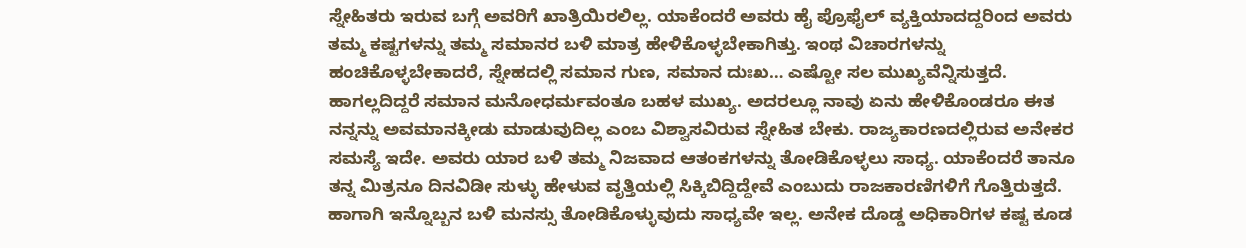ಸ್ನೇಹಿತರು ಇರುವ ಬಗ್ಗೆ ಅವರಿಗೆ ಖಾತ್ರಿಯಿರಲಿಲ್ಲ. ಯಾಕೆಂದರೆ ಅವರು ಹೈ ಪ್ರೊಫೈಲ್ ವ್ಯಕ್ತಿಯಾದದ್ದರಿಂದ ಅವರು ತಮ್ಮ ಕಷ್ಟಗಳನ್ನು ತಮ್ಮ ಸಮಾನರ ಬಳಿ ಮಾತ್ರ ಹೇಳಿಕೊಳ್ಳಬೇಕಾಗಿತ್ತು. ಇಂಥ ವಿಚಾರಗಳನ್ನು ಹಂಚಿಕೊಳ್ಳಬೇಕಾದರೆ, ಸ್ನೇಹದಲ್ಲಿ ಸಮಾನ ಗುಣ, ಸಮಾನ ದುಃಖ… ಎಷ್ಟೋ ಸಲ ಮುಖ್ಯವೆನ್ನಿಸುತ್ತದೆ. ಹಾಗಲ್ಲದಿದ್ದರೆ ಸಮಾನ ಮನೋಧರ್ಮವಂತೂ ಬಹಳ ಮುಖ್ಯ. ಅದರಲ್ಲೂ ನಾವು ಏನು ಹೇಳಿಕೊಂಡರೂ ಈತ ನನ್ನನ್ನು ಅವಮಾನಕ್ಕೀಡು ಮಾಡುವುದಿಲ್ಲ ಎಂಬ ವಿಶ್ವಾಸವಿರುವ ಸ್ನೇಹಿತ ಬೇಕು. ರಾಜ್ಯಕಾರಣದಲ್ಲಿರುವ ಅನೇಕರ ಸಮಸ್ಯೆ ಇದೇ. ಅವರು ಯಾರ ಬಳಿ ತಮ್ಮ ನಿಜವಾದ ಆತಂಕಗಳನ್ನು ತೋಡಿಕೊಳ್ಳಲು ಸಾಧ್ಯ. ಯಾಕೆಂದರೆ ತಾನೂ ತನ್ನ ಮಿತ್ರನೂ ದಿನವಿಡೀ ಸುಳ್ಳು ಹೇಳುವ ವೃತ್ತಿಯಲ್ಲಿ ಸಿಕ್ಕಿಬಿದ್ದಿದ್ದೇವೆ ಎಂಬುದು ರಾಜಕಾರಣಿಗಳಿಗೆ ಗೊತ್ತಿರುತ್ತದೆ. ಹಾಗಾಗಿ ಇನ್ನೊಬ್ಬನ ಬಳಿ ಮನಸ್ಸು ತೋಡಿಕೊಳ್ಳುವುದು ಸಾಧ್ಯವೇ ಇಲ್ಲ. ಅನೇಕ ದೊಡ್ಡ ಅಧಿಕಾರಿಗಳ ಕಷ್ಟ ಕೂಡ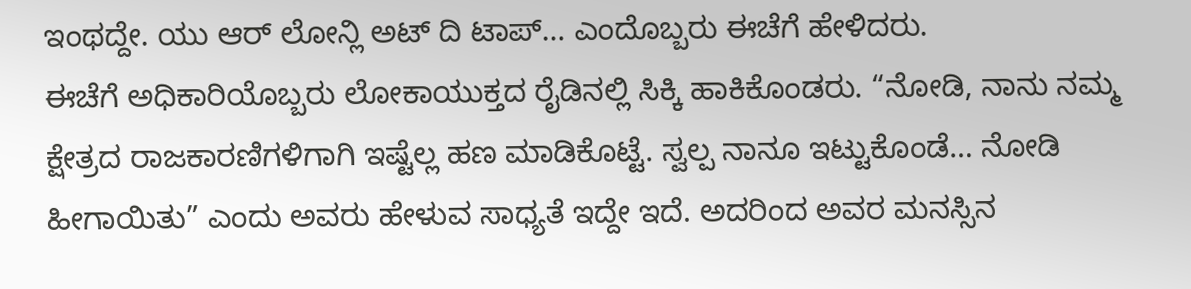ಇಂಥದ್ದೇ. ಯು ಆರ್ ಲೋನ್ಲಿ ಅಟ್ ದಿ ಟಾಪ್… ಎಂದೊಬ್ಬರು ಈಚೆಗೆ ಹೇಳಿದರು.
ಈಚೆಗೆ ಅಧಿಕಾರಿಯೊಬ್ಬರು ಲೋಕಾಯುಕ್ತದ ರೈಡಿನಲ್ಲಿ ಸಿಕ್ಕಿ ಹಾಕಿಕೊಂಡರು. “ನೋಡಿ, ನಾನು ನಮ್ಮ ಕ್ಷೇತ್ರದ ರಾಜಕಾರಣಿಗಳಿಗಾಗಿ ಇಷ್ಟೆಲ್ಲ ಹಣ ಮಾಡಿಕೊಟ್ಟೆ. ಸ್ವಲ್ಪ ನಾನೂ ಇಟ್ಟುಕೊಂಡೆ… ನೋಡಿ ಹೀಗಾಯಿತು” ಎಂದು ಅವರು ಹೇಳುವ ಸಾಧ್ಯತೆ ಇದ್ದೇ ಇದೆ. ಅದರಿಂದ ಅವರ ಮನಸ್ಸಿನ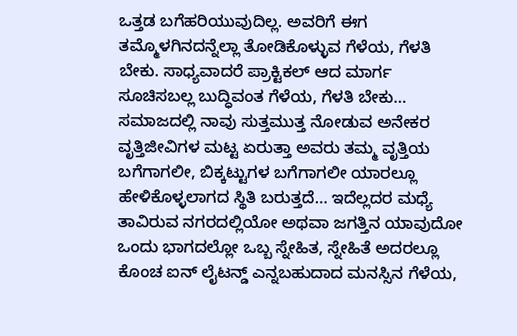ಒತ್ತಡ ಬಗೆಹರಿಯುವುದಿಲ್ಲ. ಅವರಿಗೆ ಈಗ ತಮ್ಮೊಳಗಿನದನ್ನೆಲ್ಲಾ ತೋಡಿಕೊಳ್ಳುವ ಗೆಳೆಯ, ಗೆಳತಿ ಬೇಕು. ಸಾಧ್ಯವಾದರೆ ಪ್ರಾಕ್ಟಿಕಲ್ ಆದ ಮಾರ್ಗ ಸೂಚಿಸಬಲ್ಲ ಬುದ್ಧಿವಂತ ಗೆಳೆಯ, ಗೆಳತಿ ಬೇಕು…
ಸಮಾಜದಲ್ಲಿ ನಾವು ಸುತ್ತಮುತ್ತ ನೋಡುವ ಅನೇಕರ ವೃತ್ತಿಜೀವಿಗಳ ಮಟ್ಟ ಏರುತ್ತಾ ಅವರು ತಮ್ಮ ವೃತ್ತಿಯ ಬಗೆಗಾಗಲೀ, ಬಿಕ್ಕಟ್ಟುಗಳ ಬಗೆಗಾಗಲೀ ಯಾರಲ್ಲೂ ಹೇಳಿಕೊಳ್ಳಲಾಗದ ಸ್ಥಿತಿ ಬರುತ್ತದೆ… ಇದೆಲ್ಲದರ ಮಧ್ಯೆ ತಾವಿರುವ ನಗರದಲ್ಲಿಯೋ ಅಥವಾ ಜಗತ್ತಿನ ಯಾವುದೋ ಒಂದು ಭಾಗದಲ್ಲೋ ಒಬ್ಬ ಸ್ನೇಹಿತ, ಸ್ನೇಹಿತೆ ಅದರಲ್ಲೂ ಕೊಂಚ ಐನ್ ಲೈಟನ್ಡ್ ಎನ್ನಬಹುದಾದ ಮನಸ್ಸಿನ ಗೆಳೆಯ,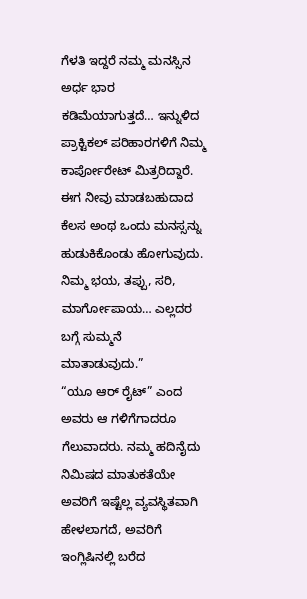ಗೆಳತಿ ಇದ್ದರೆ ನಮ್ಮ ಮನಸ್ಸಿನ ಅರ್ಧ ಭಾರ ಕಡಿಮೆಯಾಗುತ್ತದೆ… ಇನ್ನುಳಿದ ಪ್ರಾಕ್ಟಿಕಲ್ ಪರಿಹಾರಗಳಿಗೆ ನಿಮ್ಮ ಕಾರ್ಪೋರೇಟ್ ಮಿತ್ರರಿದ್ದಾರೆ. ಈಗ ನೀವು ಮಾಡಬಹುದಾದ ಕೆಲಸ ಅಂಥ ಒಂದು ಮನಸ್ಸನ್ನು ಹುಡುಕಿಕೊಂಡು ಹೋಗುವುದು. ನಿಮ್ಮ ಭಯ, ತಪ್ಪು, ಸರಿ, ಮಾರ್ಗೋಪಾಯ… ಎಲ್ಲದರ ಬಗ್ಗೆ ಸುಮ್ಮನೆ ಮಾತಾಡುವುದು.”
“ಯೂ ಆರ್ ರೈಟ್” ಎಂದ ಅವರು ಆ ಗಳಿಗೆಗಾದರೂ ಗೆಲುವಾದರು. ನಮ್ಮ ಹದಿನೈದು ನಿಮಿಷದ ಮಾತುಕತೆಯೇ ಅವರಿಗೆ ಇಷ್ಟೆಲ್ಲ ವ್ಯವಸ್ಥಿತವಾಗಿ ಹೇಳಲಾಗದೆ, ಅವರಿಗೆ ಇಂಗ್ಲಿಷಿನಲ್ಲಿ ಬರೆದ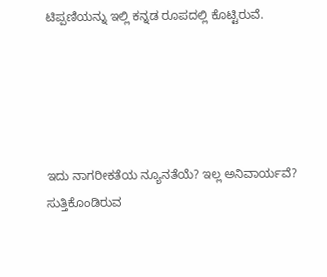ಟಿಪ್ಪಣಿಯನ್ನು ಇಲ್ಲಿ ಕನ್ನಡ ರೂಪದಲ್ಲಿ ಕೊಟ್ಟಿರುವೆ.





ಇದು ನಾಗರೀಕತೆಯ ನ್ಯೂನತೆಯೆ? ಇಲ್ಲ ಅನಿವಾರ್ಯವೆ?
ಸುತ್ತಿಕೊಂಡಿರುವ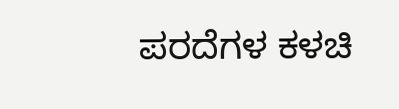ಪರದೆಗಳ ಕಳಚಿ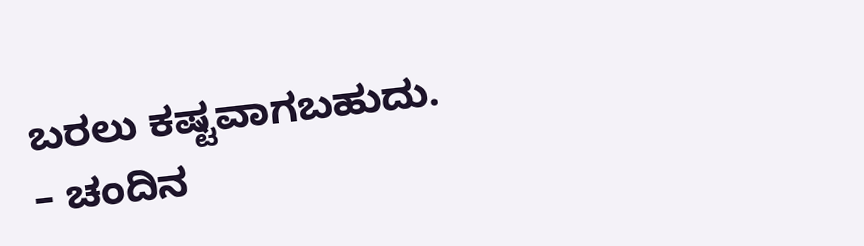ಬರಲು ಕಷ್ಟವಾಗಬಹುದು.
– ಚಂದಿನ